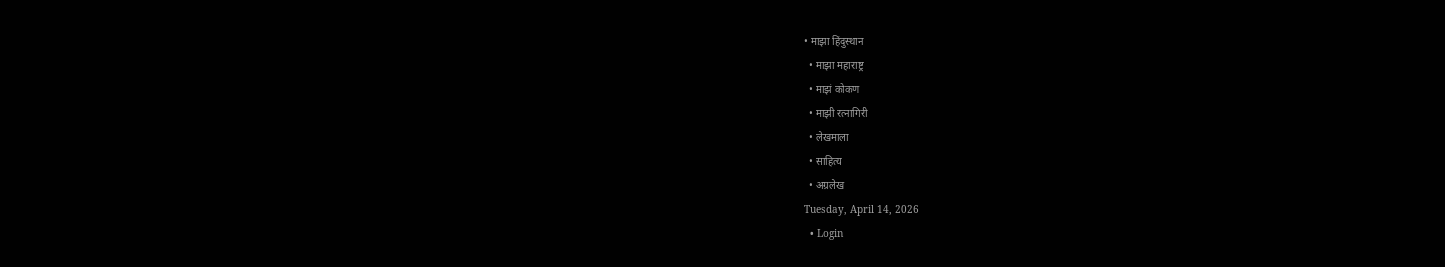• माझा हिंदुस्थान
  • माझा महाराष्ट्र
  • माझं कोकण
  • माझी रत्नागिरी
  • लेखमाला
  • साहित्य
  • अग्रलेख
Tuesday, April 14, 2026
  • Login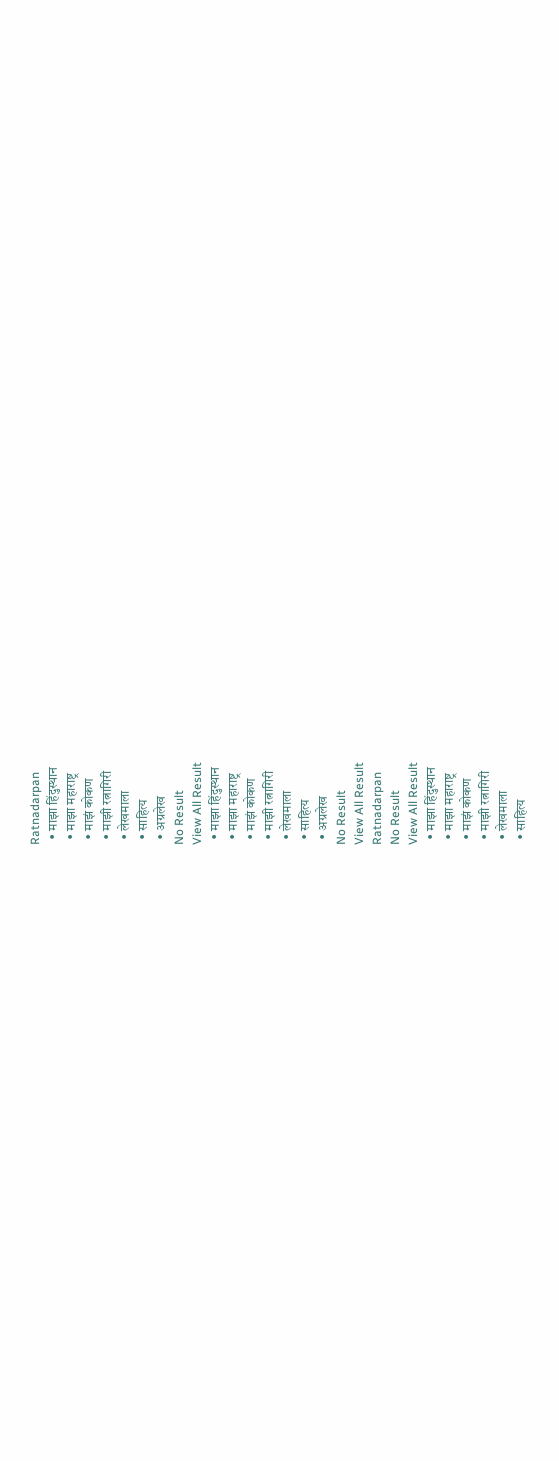Ratnadarpan
  • माझा हिंदुस्थान
  • माझा महाराष्ट्र
  • माझं कोकण
  • माझी रत्नागिरी
  • लेखमाला
  • साहित्य
  • अग्रलेख
No Result
View All Result
  • माझा हिंदुस्थान
  • माझा महाराष्ट्र
  • माझं कोकण
  • माझी रत्नागिरी
  • लेखमाला
  • साहित्य
  • अग्रलेख
No Result
View All Result
Ratnadarpan
No Result
View All Result
  • माझा हिंदुस्थान
  • माझा महाराष्ट्र
  • माझं कोकण
  • माझी रत्नागिरी
  • लेखमाला
  • साहित्य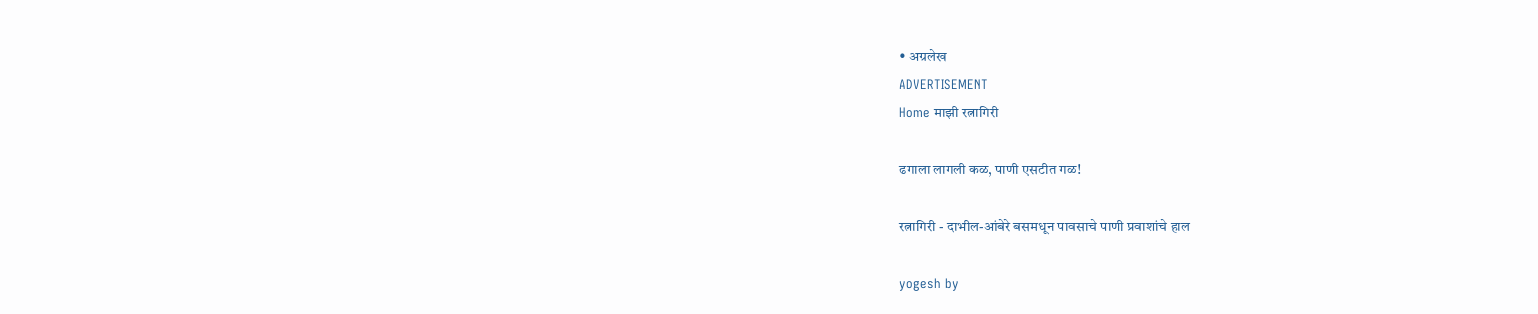• अग्रलेख
ADVERTISEMENT
Home माझी रत्नागिरी

ढगाला लागली कळ, पाणी एसटीत गळ!

रत्नागिरी - दाभील-आंबेरे बसमधून पावसाचे पाणी प्रवाशांचे हाल

yogesh by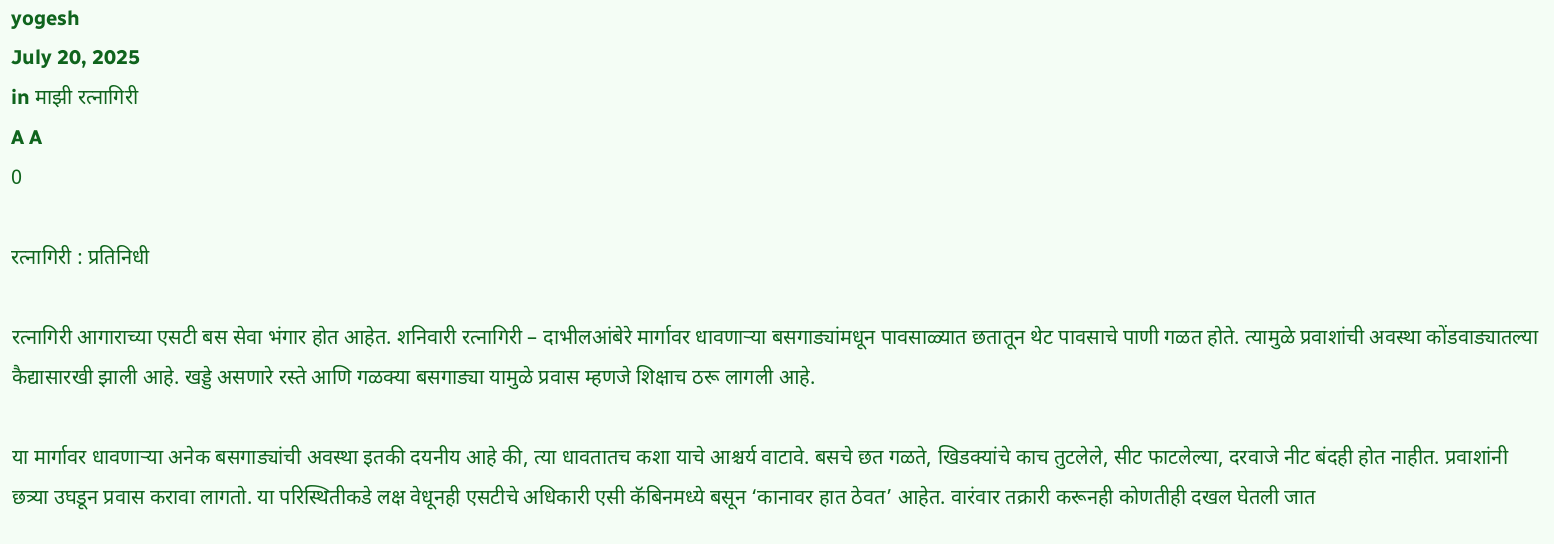yogesh
July 20, 2025
in माझी रत्नागिरी
A A
0

रत्नागिरी : प्रतिनिधी

रत्नागिरी आगाराच्या एसटी बस सेवा भंगार होत आहेत. शनिवारी रत्नागिरी – दाभीलआंबेरे मार्गावर धावणाऱ्या बसगाड्यांमधून पावसाळ्यात छतातून थेट पावसाचे पाणी गळत होते. त्यामुळे प्रवाशांची अवस्था कोंडवाड्यातल्या कैद्यासारखी झाली आहे. खड्डे असणारे रस्ते आणि गळक्या बसगाड्या यामुळे प्रवास म्हणजे शिक्षाच ठरू लागली आहे.

या मार्गावर धावणाऱ्या अनेक बसगाड्यांची अवस्था इतकी दयनीय आहे की, त्या धावतातच कशा याचे आश्चर्य वाटावे. बसचे छत गळते, खिडक्यांचे काच तुटलेले, सीट फाटलेल्या, दरवाजे नीट बंदही होत नाहीत. प्रवाशांनी छत्र्या उघडून प्रवास करावा लागतो. या परिस्थितीकडे लक्ष वेधूनही एसटीचे अधिकारी एसी कॅबिनमध्ये बसून ‘कानावर हात ठेवत’ आहेत. वारंवार तक्रारी करूनही कोणतीही दखल घेतली जात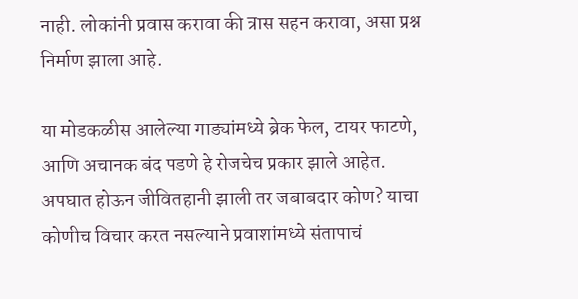नाही. लोकांनी प्रवास करावा की त्रास सहन करावा, असा प्रश्न निर्माण झाला आहे.

या मोडकळीस आलेल्या गाड्यांमध्ये ब्रेक फेल, टायर फाटणे, आणि अचानक बंद पडणे हे रोजचेच प्रकार झाले आहेत. अपघात होऊन जीवितहानी झाली तर जबाबदार कोण? याचा कोणीच विचार करत नसल्याने प्रवाशांमध्ये संतापाचं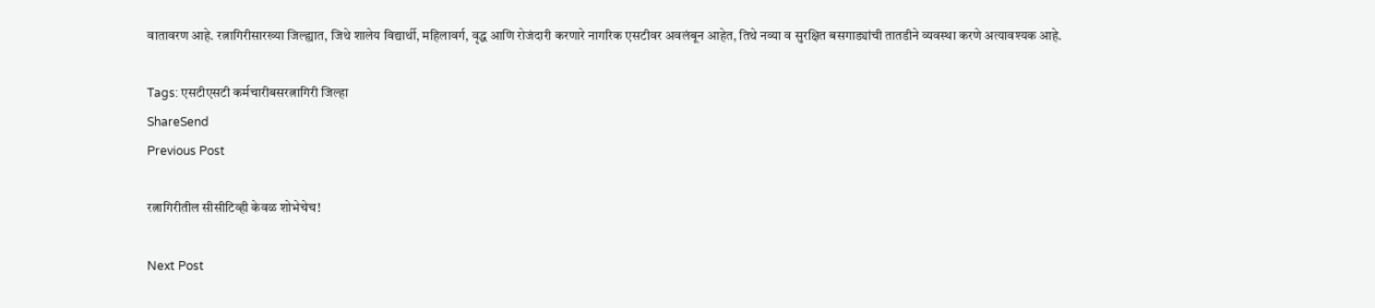वातावरण आहे. रत्नागिरीसारख्या जिल्ह्यात, जिथे शालेय विद्यार्थी, महिलावर्ग, वृद्ध आणि रोजंदारी करणारे नागरिक एसटीवर अवलंबून आहेत, तिथे नव्या व सुरक्षित बसगाड्यांची तातडीने व्यवस्था करणे अत्यावश्यक आहे.

Tags: एसटीएसटी कर्मचारीबसरत्नागिरी जिल्हा
ShareSend
Previous Post

रत्नागिरीतील सीसीटिव्ही केवळ शोभेचेच!

Next Post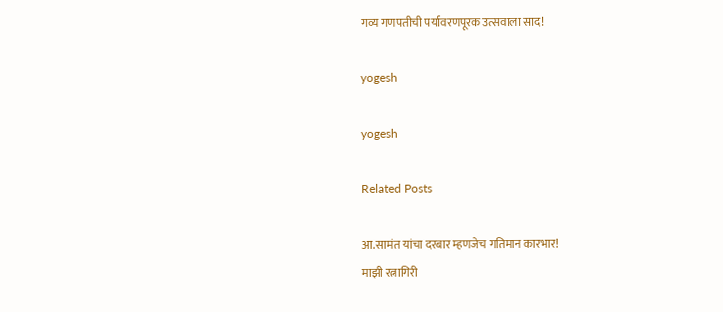गव्य गणपतीची पर्यावरणपूरक उत्सवाला साद!

yogesh

yogesh

Related Posts

आ.सामंत यांचा दरबार म्हणजेच गतिमान कारभार!
माझी रत्नागिरी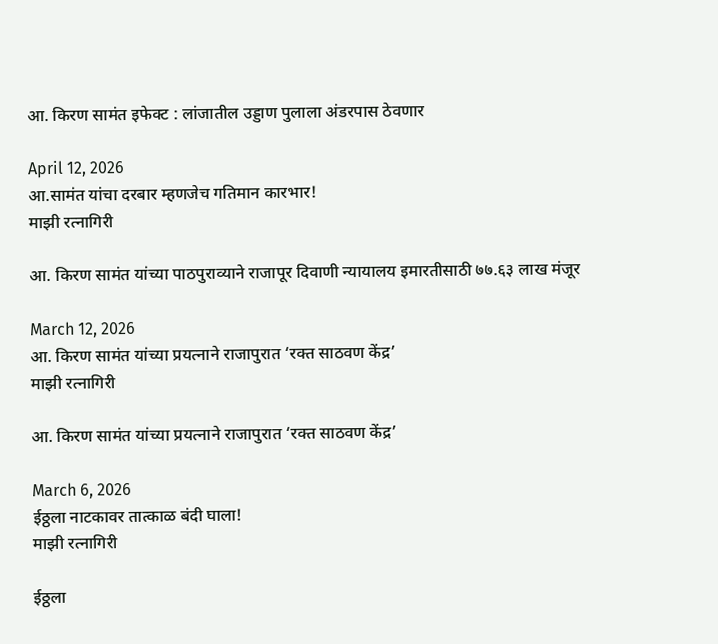आ. किरण सामंत इफेक्ट : लांजातील उड्डाण पुलाला अंडरपास ठेवणार

April 12, 2026
आ.सामंत यांचा दरबार म्हणजेच गतिमान कारभार!
माझी रत्नागिरी

आ. किरण सामंत यांच्या पाठपुराव्याने राजापूर दिवाणी न्यायालय इमारतीसाठी ७७.६३ लाख मंजूर

March 12, 2026
आ. किरण सामंत यांच्या प्रयत्नाने राजापुरात ‘रक्त साठवण केंद्र’
माझी रत्नागिरी

आ. किरण सामंत यांच्या प्रयत्नाने राजापुरात ‘रक्त साठवण केंद्र’

March 6, 2026
ईठ्ठला नाटकावर तात्काळ बंदी घाला!
माझी रत्नागिरी

ईठ्ठला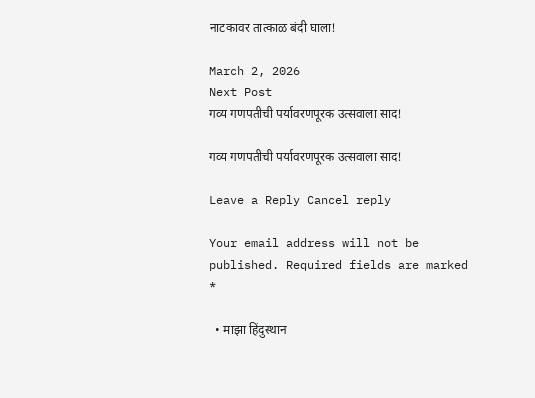नाटकावर तात्काळ बंदी घाला!

March 2, 2026
Next Post
गव्य गणपतीची पर्यावरणपूरक उत्सवाला साद!

गव्य गणपतीची पर्यावरणपूरक उत्सवाला साद!

Leave a Reply Cancel reply

Your email address will not be published. Required fields are marked *

  • माझा हिंदुस्थान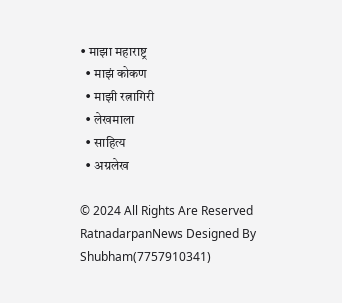• माझा महाराष्ट्र
  • माझं कोकण
  • माझी रत्नागिरी
  • लेखमाला
  • साहित्य
  • अग्रलेख

© 2024 All Rights Are Reserved RatnadarpanNews Designed By Shubham(7757910341)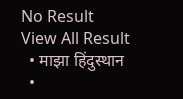No Result
View All Result
  • माझा हिंदुस्थान
  •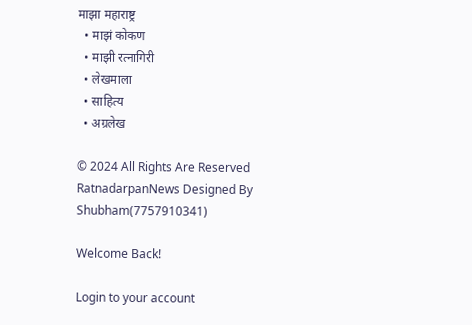माझा महाराष्ट्र
  • माझं कोकण
  • माझी रत्नागिरी
  • लेखमाला
  • साहित्य
  • अग्रलेख

© 2024 All Rights Are Reserved RatnadarpanNews Designed By Shubham(7757910341)

Welcome Back!

Login to your account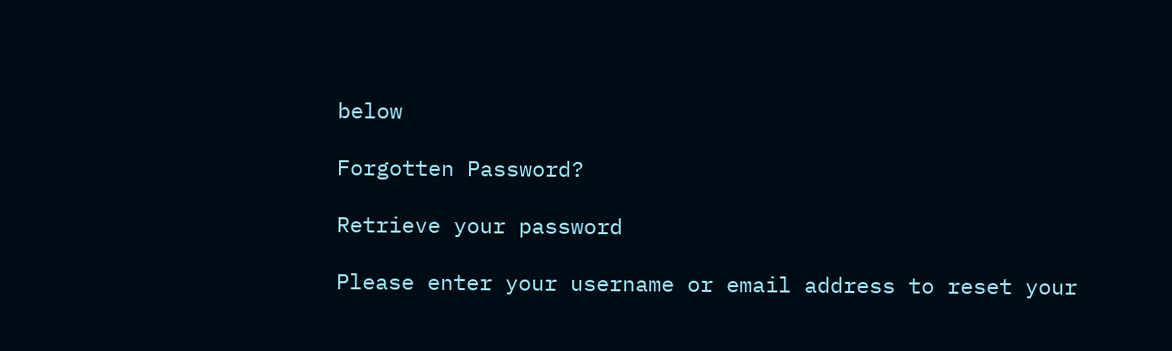below

Forgotten Password?

Retrieve your password

Please enter your username or email address to reset your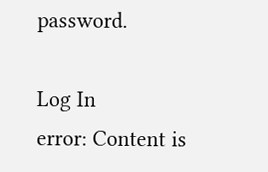password.

Log In
error: Content is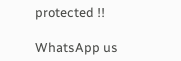protected !!

WhatsApp us